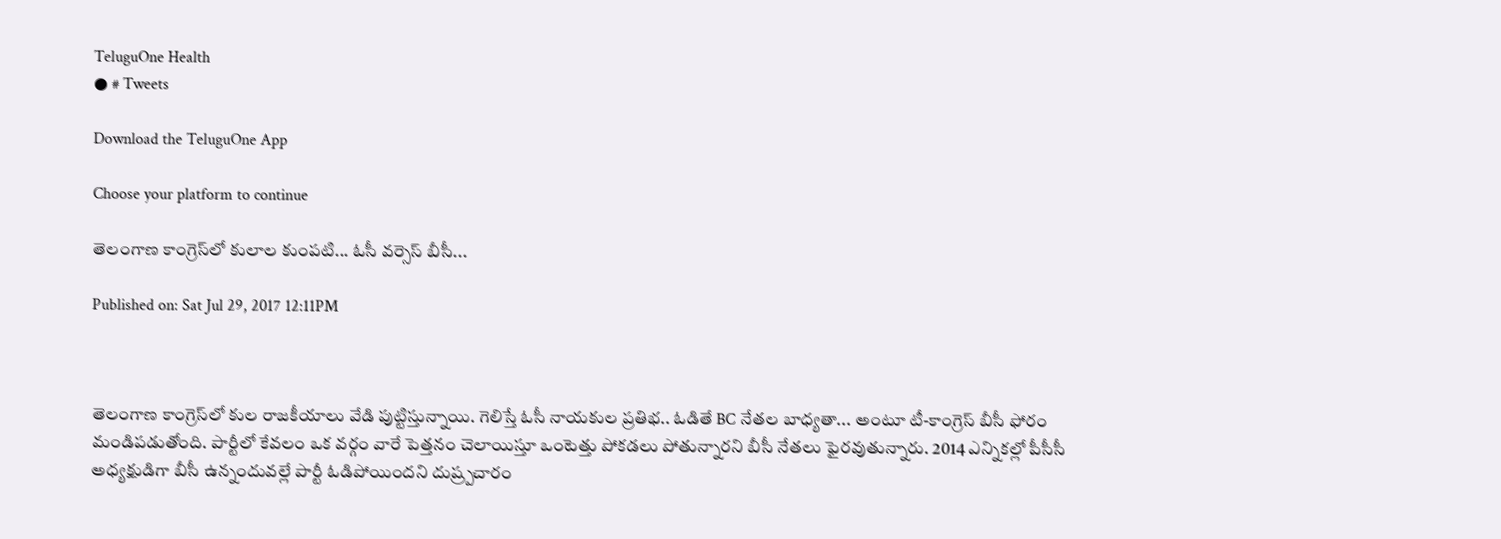TeluguOne Health
● # Tweets

Download the TeluguOne App

Choose your platform to continue

తెలంగాణ కాంగ్రెస్‌లో కులాల కుంపటి... ఓసీ వర్సెస్‌ బీసీ...

Published on: Sat Jul 29, 2017 12:11PM



తెలంగాణ కాంగ్రెస్‌లో కుల రాజకీయాలు వేడి పుట్టిస్తున్నాయి. గెలిస్తే ఓసీ నాయకుల ప్రతిభ.. ఓడితే BC నేతల బాధ్యతా... అంటూ టీ-కాంగ్రెస్ బీసీ ఫోరం మండిపడుతోంది. పార్టీలో కేవలం ఒక వర్గం వారే పెత్తనం చెలాయిస్తూ ఒంటెత్తు పోకడలు పోతున్నారని బీసీ నేతలు ఫైరవుతున్నారు. 2014 ఎన్నికల్లో పీసీసీ అధ్యక్షుడిగా బీసీ ఉన్నందువల్లే పార్టీ ఓడిపోయిందని దుష్ర్పచారం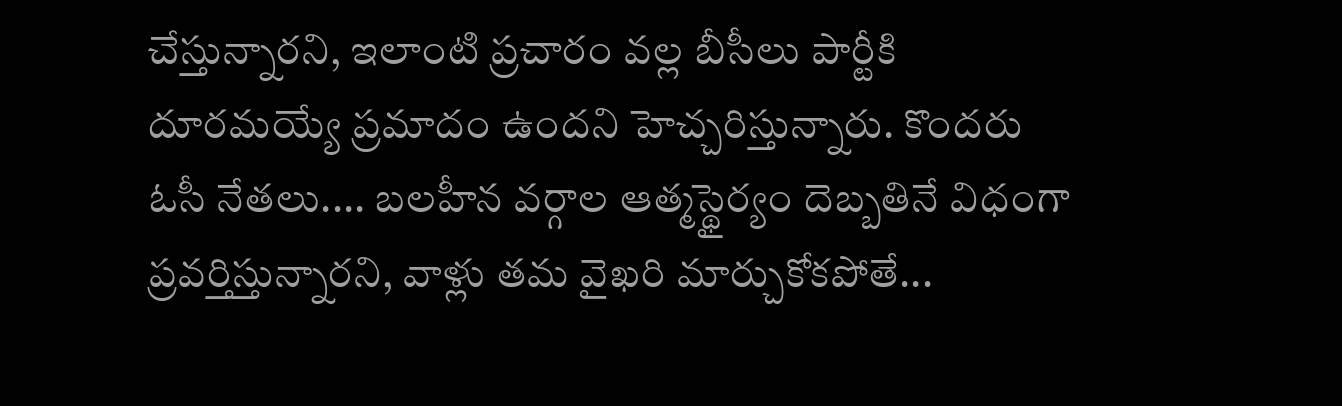చేస్తున్నార‌ని, ఇలాంటి ప్రచారం వ‌ల్ల బీసీలు పార్టీకి దూరమయ్యే ప్రమాదం ఉంద‌ని హెచ్చరిస్తున్నారు. కొందరు ఓసీ నేతలు.... బ‌ల‌హీన వ‌ర్గాల ఆత్మస్థైర్యం దెబ్బతినే విధంగా ప్రవర్తిస్తున్నారని, వాళ్లు తమ వైఖరి మార్చుకోకపోతే...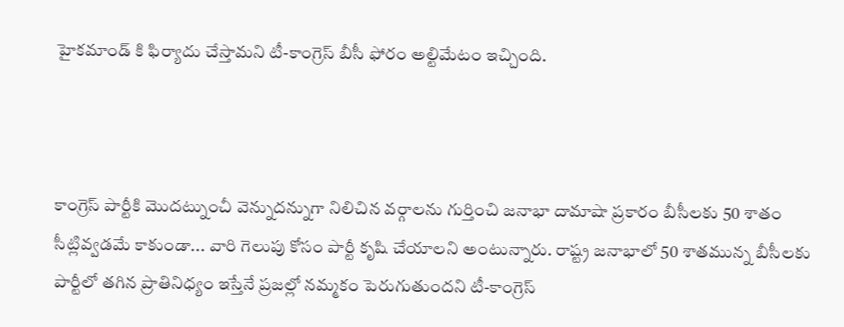హైకమాండ్ కి ఫిర్యాదు‌ చేస్తామని టీ-కాంగ్రెస్ బీసీ ఫోరం అల్టిమేటం ఇచ్చింది.



కాంగ్రెస్‌ పార్టీకి మొదట్నుంచీ వెన్నుదన్నుగా నిలిచిన వర్గాలను గుర్తించి జనాభా దామాషా ప్రకారం బీసీలకు 50 శాతం సీట్లివ్వడమే కాకుండా... వారి గెలుపు కోసం పార్టీ కృషి చేయాలని అంటున్నారు. రాష్ట్ర జనాభాలో 50 శాతమున్న బీసీలకు పార్టీలో తగిన ప్రాతినిధ్యం ఇస్తేనే ప్రజ‌ల్లో న‌మ్మకం పెరుగుతుంద‌ని టీ-కాంగ్రెస్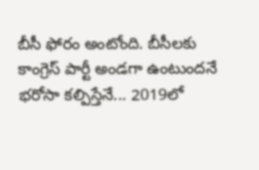బీసీ ఫోరం అంటోంది. బీసీలకు కాంగ్రెస్ పార్టీ అండగా ఉంటుందనే భరోసా కల్పిస్తేనే... 2019లో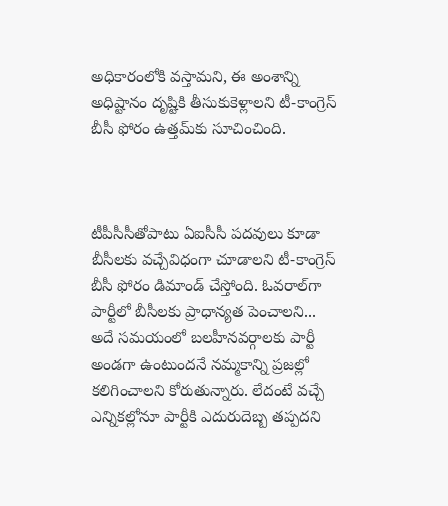అధికారంలోకి వస్తామని, ఈ అంశాన్ని అధిష్టానం దృష్టికి తీసుకుకెళ్లాలని టీ-కాంగ్రెస్ బీసీ ఫోరం ఉత్తమ్‌కు సూచించింది.



టీపీసీసీతోపాటు ఏఐసీసీ పదవులు కూడా బీసీలకు వచ్చేవిధంగా చూడాలని టీ-కాంగ్రెస్ బీసీ ఫోరం డిమాండ్ చేస్తోంది. ఓవరాల్‌గా పార్టీలో బీసీలకు ప్రాధాన్యత పెంచాలని... అదే సమయంలో బలహీనవర్గాలకు పార్టీ అండగా ఉంటుందనే నమ్మకాన్ని ప్రజల్లో కలిగించాలని కోరుతున్నారు. లేదంటే వచ్చే ఎన్నికల్లోనూ పార్టీకి ఎదురుదెబ్బ తప్పదని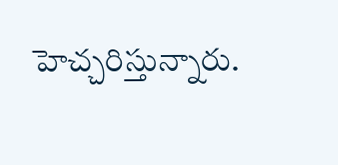హెచ్చరిస్తున్నారు.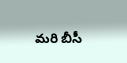మరి బీసీ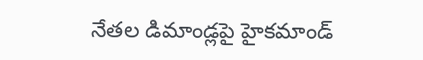నేతల డిమాండ్లపై హైకమాండ్‌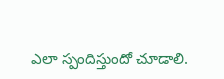ఎలా స్పందిస్తుందో చూడాలి.